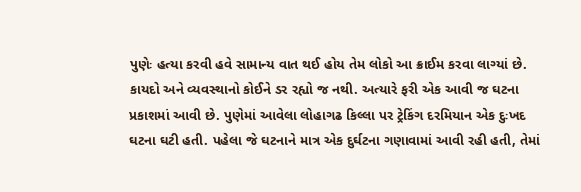પુણેઃ હત્યા કરવી હવે સામાન્ય વાત થઈ હોય તેમ લોકો આ ક્રાઈમ કરવા લાગ્યાં છે. કાયદો અને વ્યવસ્થાનો કોઈને ડર રહ્યો જ નથી. અત્યારે ફરી એક આવી જ ઘટના પ્રકાશમાં આવી છે. પુણેમાં આવેલા લોહાગઢ કિલ્લા પર ટ્રેકિંગ દરમિયાન એક દુઃખદ ઘટના ઘટી હતી. પહેલા જે ઘટનાને માત્ર એક દુર્ઘટના ગણાવામાં આવી રહી હતી, તેમાં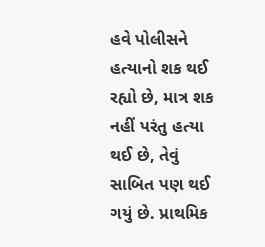હવે પોલીસને હત્યાનો શક થઈ રહ્યો છે, માત્ર શક નહીં પરંતુ હત્યા થઈ છે, તેવું સાબિત પણ થઈ ગયું છે. પ્રાથમિક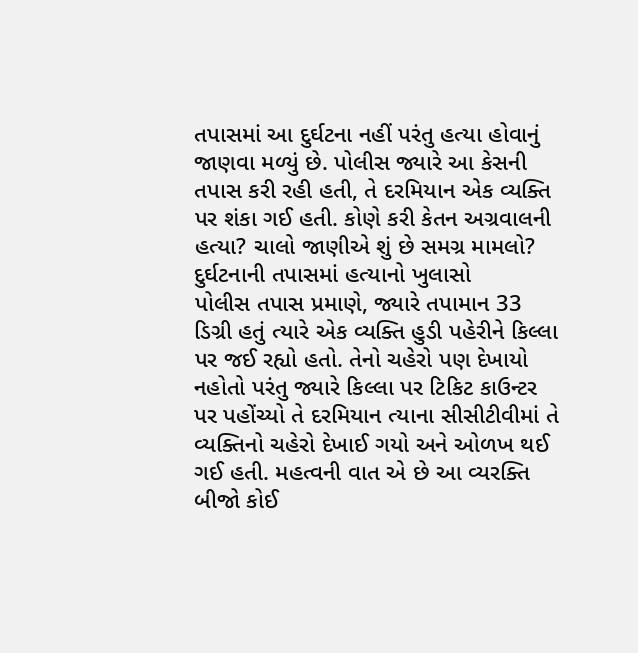તપાસમાં આ દુર્ઘટના નહીં પરંતુ હત્યા હોવાનું જાણવા મળ્યું છે. પોલીસ જ્યારે આ કેસની તપાસ કરી રહી હતી, તે દરમિયાન એક વ્યક્તિ પર શંકા ગઈ હતી. કોણે કરી કેતન અગ્રવાલની હત્યા? ચાલો જાણીએ શું છે સમગ્ર મામલો?
દુર્ઘટનાની તપાસમાં હત્યાનો ખુલાસો
પોલીસ તપાસ પ્રમાણે, જ્યારે તપામાન 33 ડિગ્રી હતું ત્યારે એક વ્યક્તિ હુડી પહેરીને કિલ્લા પર જઈ રહ્યો હતો. તેનો ચહેરો પણ દેખાયો નહોતો પરંતુ જ્યારે કિલ્લા પર ટિકિટ કાઉન્ટર પર પહોંચ્યો તે દરમિયાન ત્યાના સીસીટીવીમાં તે વ્યક્તિનો ચહેરો દેખાઈ ગયો અને ઓળખ થઈ ગઈ હતી. મહત્વની વાત એ છે આ વ્યરક્તિ બીજો કોઈ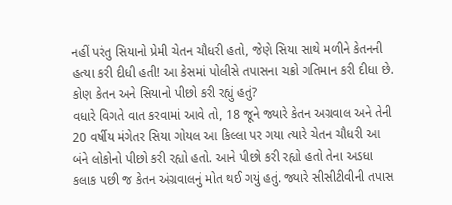નહીં પરંતુ સિયાનો પ્રેમી ચેતન ચૌધરી હતો, જેણે સિયા સાથે મળીને કેતનની હત્યા કરી દીધી હતી! આ કેસમાં પોલીસે તપાસના ચક્રો ગતિમાન કરી દીધા છે.
કોણ કેતન અને સિયાનો પીછો કરી રહ્યું હતું?
વધારે વિગતે વાત કરવામાં આવે તો, 18 જૂને જ્યારે કેતન અગ્રવાલ અને તેની 20 વર્ષીય મંગેતર સિયા ગોયલ આ કિલ્લા પર ગયા ત્યારે ચેતન ચૌધરી આ બંને લોકોનો પીછો કરી રહ્યો હતો. આને પીછો કરી રહ્યો હતો તેના અડધા કલાક પછી જ કેતન અંગ્રવાલનું મોત થઈ ગયું હતું. જ્યારે સીસીટીવીની તપાસ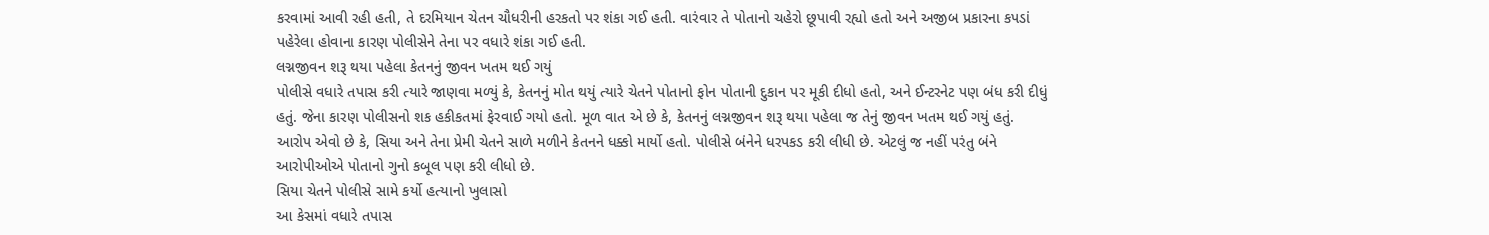કરવામાં આવી રહી હતી, તે દરમિયાન ચેતન ચૌધરીની હરકતો પર શંકા ગઈ હતી. વારંવાર તે પોતાનો ચહેરો છૂપાવી રહ્યો હતો અને અજીબ પ્રકારના કપડાં પહેરેલા હોવાના કારણ પોલીસેને તેના પર વધારે શંકા ગઈ હતી.
લગ્નજીવન શરૂ થયા પહેલા કેતનનું જીવન ખતમ થઈ ગયું
પોલીસે વધારે તપાસ કરી ત્યારે જાણવા મળ્યું કે, કેતનનું મોત થયું ત્યારે ચેતને પોતાનો ફોન પોતાની દુકાન પર મૂકી દીધો હતો, અને ઈન્ટરનેટ પણ બંધ કરી દીધું હતું. જેના કારણ પોલીસનો શક હકીકતમાં ફેરવાઈ ગયો હતો. મૂળ વાત એ છે કે, કેતનનું લગ્નજીવન શરૂ થયા પહેલા જ તેનું જીવન ખતમ થઈ ગયું હતું. આરોપ એવો છે કે, સિયા અને તેના પ્રેમી ચેતને સાળે મળીને કેતનને ધક્કો માર્યો હતો. પોલીસે બંનેને ધરપકડ કરી લીધી છે. એટલું જ નહીં પરંતુ બંને આરોપીઓએ પોતાનો ગુનો કબૂલ પણ કરી લીધો છે.
સિયા ચેતને પોલીસે સામે કર્યો હત્યાનો ખુલાસો
આ કેસમાં વધારે તપાસ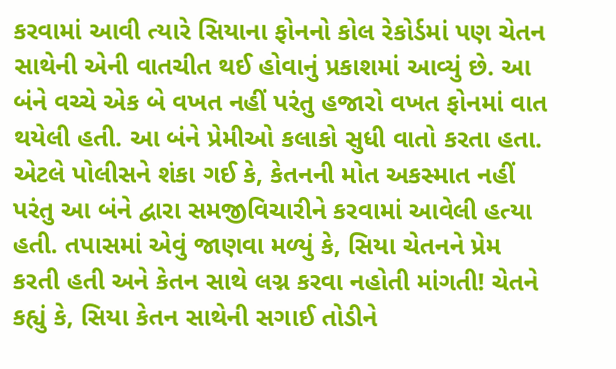કરવામાં આવી ત્યારે સિયાના ફોનનો કોલ રેકોર્ડમાં પણ ચેતન સાથેની એની વાતચીત થઈ હોવાનું પ્રકાશમાં આવ્યું છે. આ બંને વચ્ચે એક બે વખત નહીં પરંતુ હજારો વખત ફોનમાં વાત થયેલી હતી. આ બંને પ્રેમીઓ કલાકો સુધી વાતો કરતા હતા. એટલે પોલીસને શંકા ગઈ કે, કેતનની મોત અકસ્માત નહીં પરંતુ આ બંને દ્વારા સમજીવિચારીને કરવામાં આવેલી હત્યા હતી. તપાસમાં એવું જાણવા મળ્યું કે, સિયા ચેતનને પ્રેમ કરતી હતી અને કેતન સાથે લગ્ન કરવા નહોતી માંગતી! ચેતને કહ્યું કે, સિયા કેતન સાથેની સગાઈ તોડીને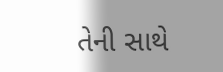તેની સાથે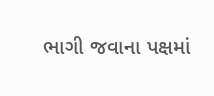ભાગી જવાના પક્ષમાં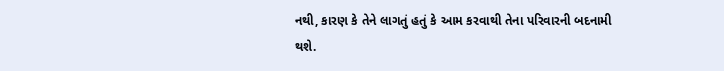નથી, કારણ કે તેને લાગતું હતું કે આમ કરવાથી તેના પરિવારની બદનામી થશે.